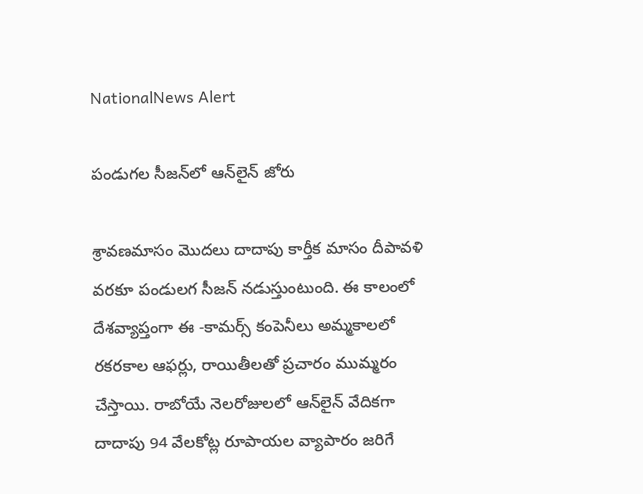NationalNews Alert

పండుగల సీజన్‌లో ఆన్‌లైన్ జోరు

శ్రావణమాసం మొదలు దాదాపు కార్తీక మాసం దీపావళి వరకూ పండులగ సీజన్ నడుస్తుంటుంది. ఈ కాలంలో దేశవ్యాప్తంగా ఈ -కామర్స్ కంపెనీలు అమ్మకాలలో రకరకాల ఆఫర్లు, రాయితీలతో ప్రచారం ముమ్మరం చేస్తాయి. రాబోయే నెలరోజులలో ఆన్‌లైన్ వేదికగా దాదాపు 94 వేలకోట్ల రూపాయల వ్యాపారం జరిగే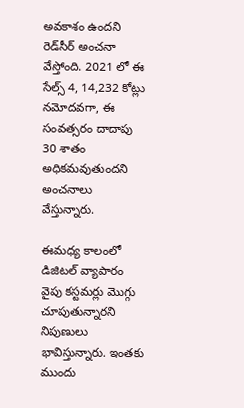అవకాశం ఉందని రెడ్‌సీర్ అంచనా వేస్తోంది. 2021 లో ఈ సేల్స్ 4, 14,232 కోట్లు నమోదవగా, ఈ సంవత్సరం దాదాపు 30 శాతం అధికమవుతుందని అంచనాలు వేస్తున్నారు.

ఈమధ్య కాలంలో డిజిటల్ వ్యాపారం వైపు కస్టమర్లు మొగ్గు చూపుతున్నారని నిపుణులు భావిస్తున్నారు. ఇంతకు ముందు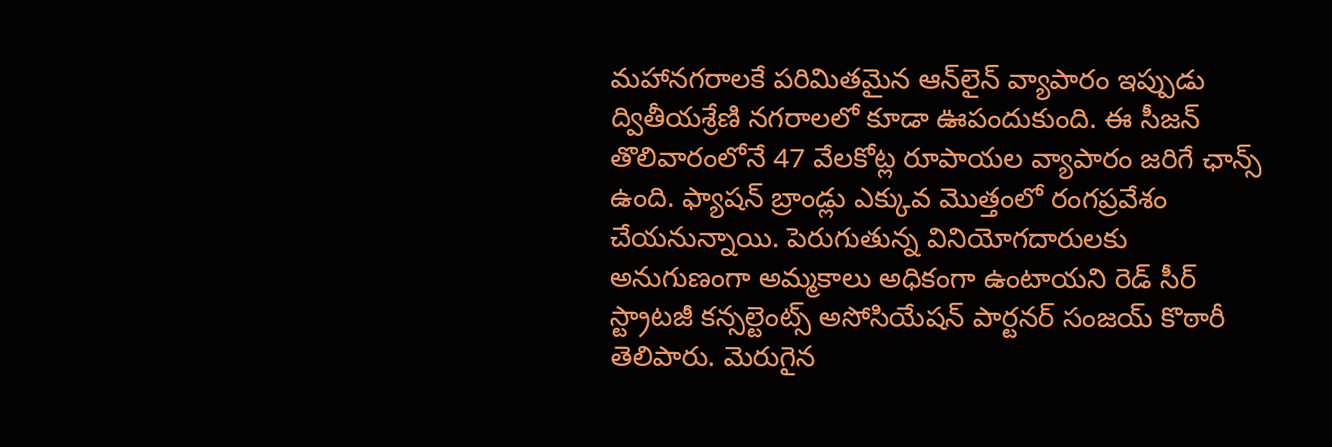మహానగరాలకే పరిమితమైన ఆన్‌లైన్ వ్యాపారం ఇప్పుడు ద్వితీయశ్రేణి నగరాలలో కూడా ఊపందుకుంది. ఈ సీజన్ తొలివారంలోనే 47 వేలకోట్ల రూపాయల వ్యాపారం జరిగే ఛాన్స్ ఉంది. ఫ్యాషన్ బ్రాండ్లు ఎక్కువ మొత్తంలో రంగప్రవేశం చేయనున్నాయి. పెరుగుతున్న వినియోగదారులకు అనుగుణంగా అమ్మకాలు అధికంగా ఉంటాయని రెడ్ సీర్ స్ట్రాటజీ కన్సల్టెంట్స్ అసోసియేషన్ పార్టనర్ సంజయ్ కొఠారీ తెలిపారు. మెరుగైన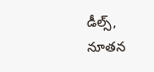డీల్స్, నూతన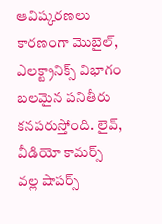ఆవిష్కరణలు కారణంగా మొబైల్, ఎలక్ట్రానిక్స్ విభాగం బలమైన పనితీరు కనపరుస్తోంది. లైవ్, వీడియో కామర్స్ వల్ల షాపర్స్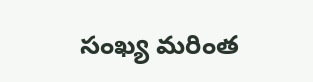సంఖ్య మరింత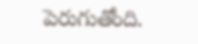పెరుగుతోంది.